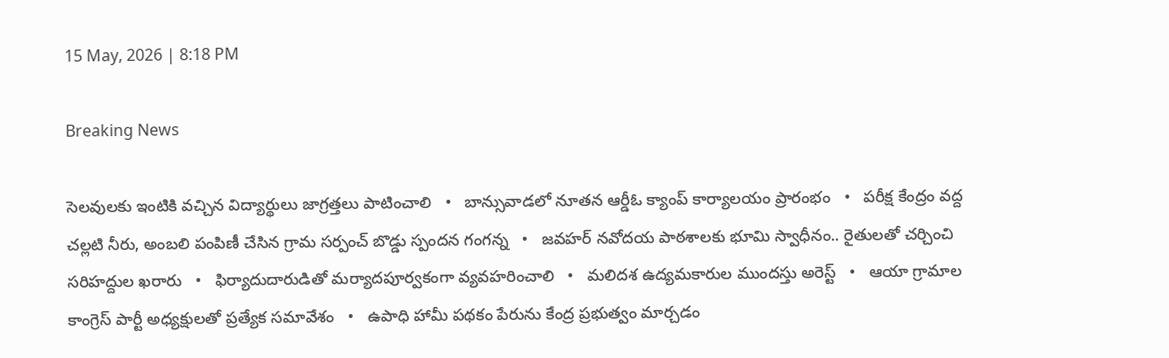15 May, 2026 | 8:18 PM

Breaking News

సెలవులకు ఇంటికి వచ్చిన విద్యార్థులు జాగ్రత్తలు పాటించాలి   •   బాన్సువాడలో నూతన ఆర్డీఓ క్యాంప్ కార్యాలయం ప్రారంభం   •   పరీక్ష కేంద్రం వద్ద చల్లటి నీరు, అంబలి పంపిణీ చేసిన గ్రామ సర్పంచ్ బొడ్డు స్పందన గంగన్న   •   జవహర్ నవోదయ పాఠశాలకు భూమి స్వాధీనం.. రైతులతో చర్చించి సరిహద్దుల ఖరారు   •   ఫిర్యాదుదారుడితో మర్యాదపూర్వకంగా వ్యవహరించాలి   •   మలిదశ ఉద్యమకారుల ముందస్తు అరెస్ట్   •   ఆయా గ్రామాల కాంగ్రెస్ పార్టీ అధ్యక్షులతో ప్రత్యేక సమావేశం   •   ఉపాధి హామీ పథకం పేరును కేంద్ర ప్రభుత్వం మార్చడం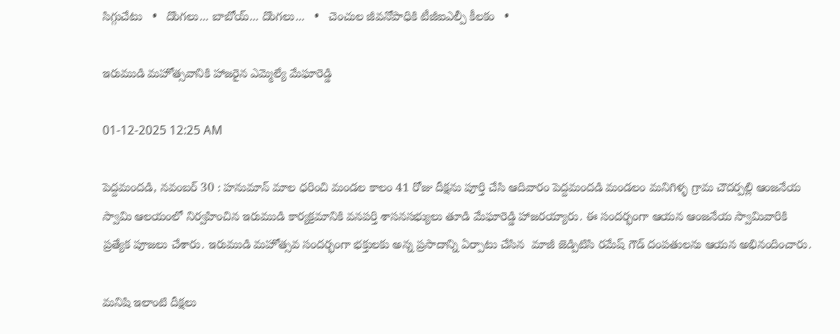సిగ్గుచేటు   •   దొంగలు... బాబోయ్... దొంగలు...   •   చెంచుల జీవనోపాధికి టీజీఐఎల్పీ కీలకం   •

ఇరుముడి మహోత్సవానికి హాజరైన ఎమ్మెల్యే మేఘారెడ్డి

01-12-2025 12:25 AM

పెద్దమందడి, నవంబర్ 30 : హనుమాన్ మాల ధరించి మండల కాలం 41 రోజు దీక్షను పూర్తి చేసి ఆదివారం పెద్దమందడి మండలం మనిగిళ్ళ గ్రామ చౌదర్పల్లి ఆంజనేయ స్వామి ఆలయంలో నిర్వహించిన ఇరుముడి కార్యక్రమానికి వనపర్తి శాసనసభ్యులు తూడి మేఘారెడ్డి హాజరయ్యారు. ఈ సందర్భంగా ఆయన ఆంజనేయ స్వామివారికి ప్రత్యేక పూజలు చేశారు. ఇరుముడి మహోత్సవ సందర్భంగా భక్తులకు అన్న ప్రసాదాన్ని ఏర్పాటు చేసిన  మాజీ జెడ్పిటిసి రమేష్ గౌడ్ దంపతులను ఆయన అభినందించారు.

మనిషి ఇలాంటి దీక్షలు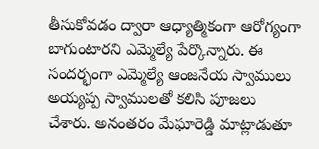తీసుకోవడం ద్వారా ఆధ్యాత్మికంగా ఆరోగ్యంగా బాగుంటారని ఎమ్మెల్యే పేర్కొన్నారు. ఈ సందర్భంగా ఎమ్మెల్యే ఆంజనేయ స్వాములు అయ్యప్ప స్వాములతో కలిసి పూజలు చేశారు. అనంతరం మేఘారెడ్డి మాట్లాడుతూ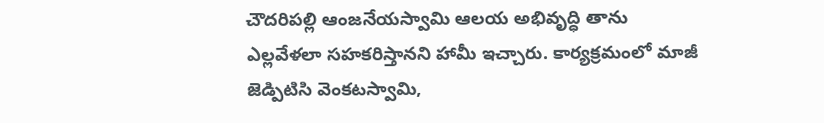చౌదరిపల్లి ఆంజనేయస్వామి ఆలయ అభివృద్ధి తాను ఎల్లవేళలా సహకరిస్తానని హామీ ఇచ్చారు. కార్యక్రమంలో మాజీ జెడ్పిటిసి వెంకటస్వామి,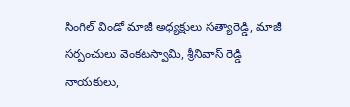సింగిల్ విండో మాజీ అధ్యక్షులు సత్యారెడ్డి, మాజీ సర్పంచులు వెంకటస్వామి, శ్రీనివాస్ రెడ్డి నాయకులు,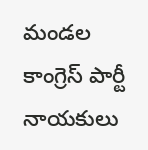మండల కాంగ్రెస్ పార్టీ నాయకులు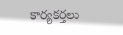కార్యకర్తలు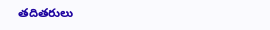తదితరులు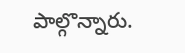పాల్గొన్నారు.